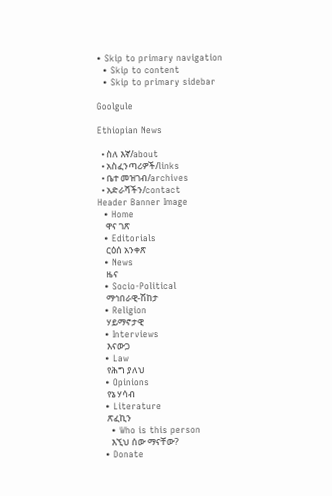• Skip to primary navigation
  • Skip to content
  • Skip to primary sidebar

Goolgule

Ethiopian News

  • ስለ እኛ/about
  • አስፈንጣሪዎች/links
  • ቤተ መዝገብ/archives
  • አድራሻችን/contact
Header Banner Image
  • Home
    ዋና ገጽ
  • Editorials
    ርዕሰ አንቀጽ
  • News
    ዜና
  • Socio-Political
    ማኅበራዊ-ሽከታ
  • Religion
    ሃይማኖታዊ
  • Interviews
    እናውጋ
  • Law
    የሕግ ያለህ
  • Opinions
    የኔ ሃሳብ
  • Literature
    ጽፈኪን
    • Who is this person
      እኚህ ሰው ማናቸው?
  • Donate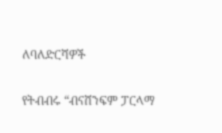ለባለድርሻዎች

የትብብሩ “ብናሸንፍም ፓርላማ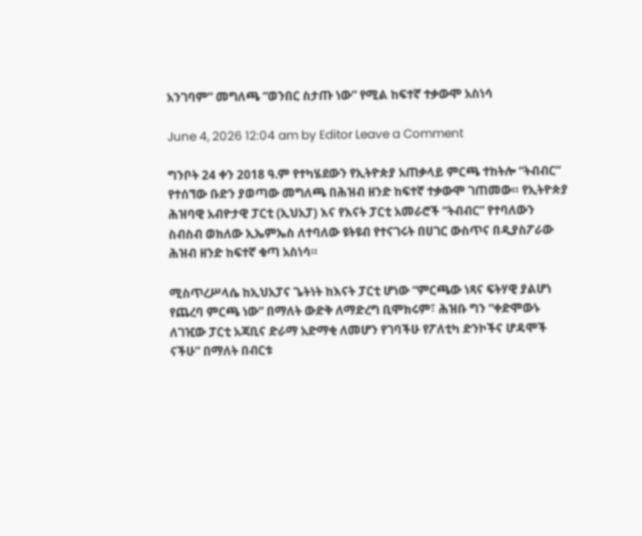አንገባም” መግለጫ “ወንበር ስታጡ ነው” የሚል ከፍተኛ ተቃውሞ አስነሳ

June 4, 2026 12:04 am by Editor Leave a Comment

ግንቦት 24 ቀን 2018 ዓ.ም የተካሄደውን የኢትዮጵያ አጠቃላይ ምርጫ ተከትሎ “ትብብር” የተሰኘው ቡድን ያወጣው መግለጫ በሕዝብ ዘንድ ከፍተኛ ተቃውሞ ገጠመው። የኢትዮጵያ ሕዝባዊ አብዮታዊ ፓርቲ (ኢህአፓ) እና የእናት ፓርቲ አመራሮች “ትብብር” የተባለውን ስብስብ ወክለው ኢኤምኤስ ለተባለው ዩትዩብ የተናገሩት በሀገር ውስጥና በዲያስፖራው ሕዝብ ዘንድ ከፍተኛ ቁጣ አስነሳ።

ሚስጥረሥላሴ ከኢህአፓና ጌትነት ከእናት ፓርቲ ሆነው “ምርጫው ነጻና ፍትሃዊ ያልሆነ የጨረባ ምርጫ ነው” በማለት ውድቅ ለማድረግ ቢሞክሩም፣ ሕዝቡ ግን “ቀድሞውኑ ለገዢው ፓርቲ አጃቢና ድራማ አድማቂ ለመሆን የገባችሁ የፖለቲካ ድንኮችና ሆዳሞች ናችሁ” በማለት በብርቱ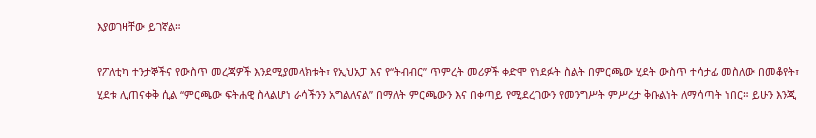እያወገዛቸው ይገኛል።

የፖለቲካ ተንታኞችና የውስጥ መረጃዎች እንደሚያመላክቱት፣ የኢህአፓ እና የ“ትብብር” ጥምረት መሪዎች ቀድሞ የነደፉት ስልት በምርጫው ሂደት ውስጥ ተሳታፊ መስለው በመቆየት፣ ሂደቱ ሊጠናቀቅ ሲል “ምርጫው ፍትሐዊ ስላልሆነ ራሳችንን አግልለናል” በማለት ምርጫውን እና በቀጣይ የሚደረገውን የመንግሥት ምሥረታ ቅቡልነት ለማሳጣት ነበር። ይሁን እንጂ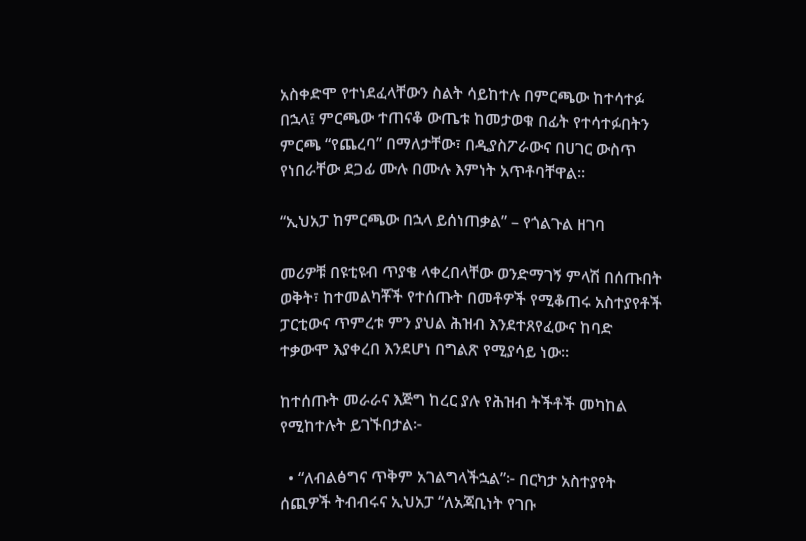አስቀድሞ የተነደፈላቸውን ስልት ሳይከተሉ በምርጫው ከተሳተፉ በኋላ፤ ምርጫው ተጠናቆ ውጤቱ ከመታወቁ በፊት የተሳተፉበትን ምርጫ “የጨረባ” በማለታቸው፣ በዲያስፖራውና በሀገር ውስጥ የነበራቸው ደጋፊ ሙሉ በሙሉ እምነት አጥቶባቸዋል።

“ኢህአፓ ከምርጫው በኋላ ይሰነጠቃል” – የጎልጉል ዘገባ

መሪዎቹ በዩቲዩብ ጥያቄ ላቀረበላቸው ወንድማገኝ ምላሽ በሰጡበት ወቅት፣ ከተመልካቾች የተሰጡት በመቶዎች የሚቆጠሩ አስተያየቶች ፓርቲውና ጥምረቱ ምን ያህል ሕዝብ እንደተጸየፈውና ከባድ ተቃውሞ እያቀረበ እንደሆነ በግልጽ የሚያሳይ ነው።

ከተሰጡት መራራና እጅግ ከረር ያሉ የሕዝብ ትችቶች መካከል የሚከተሉት ይገኙበታል፦

  • “ለብልፅግና ጥቅም አገልግላችኋል”፦ በርካታ አስተያየት ሰጪዎች ትብብሩና ኢህአፓ “ለአጃቢነት የገቡ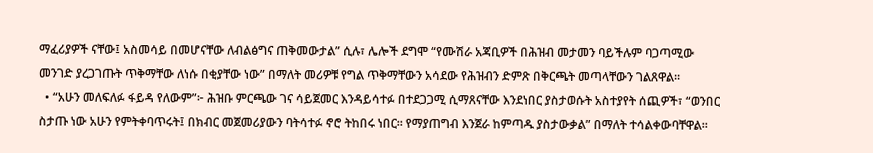ማፈሪያዎች ናቸው፤ አስመሳይ በመሆናቸው ለብልፅግና ጠቅመውታል” ሲሉ፣ ሌሎች ደግሞ “የሙሽራ አጃቢዎች በሕዝብ መታመን ባይችሉም ባጋጣሚው መንገድ ያረጋገጡት ጥቅማቸው ለነሱ በቂያቸው ነው” በማለት መሪዎቹ የግል ጥቅማቸውን አሳደው የሕዝብን ድምጽ በቅርጫት መጣላቸውን ገልጸዋል።
  • “አሁን መለፍለፉ ፋይዳ የለውም”፦ ሕዝቡ ምርጫው ገና ሳይጀመር እንዳይሳተፉ በተደጋጋሚ ሲማጸናቸው እንደነበር ያስታወሱት አስተያየት ሰጪዎች፣ “ወንበር ስታጡ ነው አሁን የምትቀባጥሩት፤ በክብር መጀመሪያውን ባትሳተፉ ኖሮ ትከበሩ ነበር። የማያጠግብ እንጀራ ከምጣዱ ያስታውቃል” በማለት ተሳልቀውባቸዋል።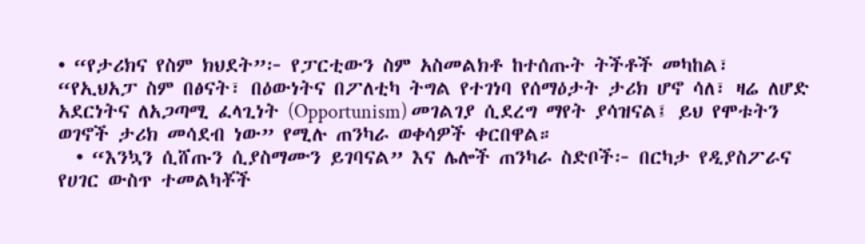• “የታሪክና የስም ክህደት”፦ የፓርቲውን ስም አስመልክቶ ከተሰጡት ትችቶች መካከል፣ “የኢህአፓ ስም በፅናት፣ በዕውነትና በፖለቲካ ትግል የተገነባ የሰማዕታት ታሪክ ሆኖ ሳለ፣ ዛሬ ለሆድ አደርነትና ለአጋጣሚ ፈላጊነት (Opportunism) መገልገያ ሲደረግ ማየት ያሳዝናል፤ ይህ የሞቱትን ወገኖች ታሪክ መሳደብ ነው” የሚሉ ጠንካራ ወቀሳዎች ቀርበዋል።
  • “እንኳን ሲሸጡን ሲያስማሙን ይገባናል” እና ሌሎች ጠንካራ ስድቦች፦ በርካታ የዲያስፖራና የሀገር ውስጥ ተመልካቾች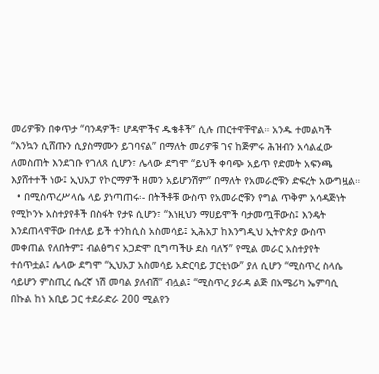መሪዎቹን በቀጥታ “ባንዳዎች፣ ሆዳሞችና ዱቄቶች” ሲሉ ጠርተዋቸዋል። አንዱ ተመልካች “እንኳን ሲሸጡን ሲያስማሙን ይገባናል” በማለት መሪዎቹ ገና ከጅምሩ ሕዝብን አሳልፈው ለመስጠት እንደገቡ የገለጸ ሲሆን፣ ሌላው ደግሞ “ይህች ቀባጭ አይጥ የድመት አፍንጫ እያሸተተች ነው፤ ኢህአፓ የኮርማዎች ዘመን አይሆንሽም” በማለት የአመራሮቹን ድፍረት አውግዟል።
  • በሚስጥረሥላሴ ላይ ያነጣጠሩ፡- በትችቶቹ ውስጥ የአመራሮቹን የግል ጥቅም አሳዳጅነት የሚኮንኑ አስተያየቶች በስፋት የታዩ ሲሆን፣ “እነዚህን ማሀይሞች ባታመጧቸውስ፤ እንዴት እንደጠላዋቸው በተለይ ይች ተንከሲስ አስመሳይ፤ ኢሕአፓ ከእንግዲህ ኢትዮጵያ ውስጥ መቀጠል የለበትም፤ ብልፅግና አጋድሞ ቢግጣችሁ ደስ ባለኝ” የሚል መራር አስተያየት ተሰጥቷል፤ ሌላው ደግሞ “ኢህአፓ አስመሳይ አድርባይ ፓርቲነው” ያለ ሲሆን “ሚስጥረ ስላሴ ሳይሆን ምስጢረ ሴረኛ ነሽ መባል ያለብሽ” ብሏል፤ “ሚስጥረ ያራዳ ልጅ በአሜሪካ ኤምባሲ በኩል ከነ አቢይ ጋር ተደራድራ 200 ሚልየን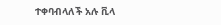ተቀባብላለች አሉ ቪላ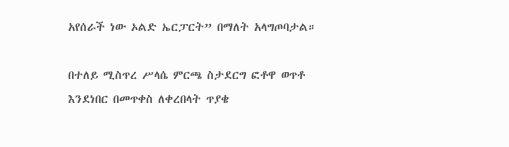አየሰራች ነው ኦልድ ኤርፓርት” በማለት አላግጦባታል።

በተለይ ሚስጥረ ሥላሴ ምርጫ ስታደርግ ፎቶዋ ወጥቶ እንደነበር በመጥቀስ ለቀረበላት ጥያቄ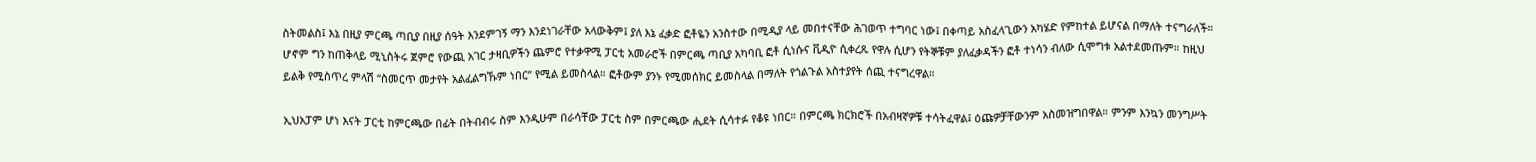ስትመልስ፤ እኔ በዚያ ምርጫ ጣቢያ በዚያ ሰዓት እንደምገኝ ማን እንደነገራቸው አላውቅም፤ ያለ እኔ ፈቃድ ፎቶዬን አንስተው በሚዲያ ላይ መበተናቸው ሕገወጥ ተግባር ነው፤ በቀጣይ አስፈላጊውን አካሄድ የምከተል ይሆናል በማለት ተናግራለች። ሆኖም ግን ከጠቅላይ ሚኒስትሩ ጀምሮ የውጪ አገር ታዛቢዎችን ጨምሮ የተቃዋሚ ፓርቲ አመራሮች በምርጫ ጣቢያ አካባቢ ፎቶ ሲነሱና ቪዲዮ ሲቀረጹ የዋሉ ሲሆን የትኞቹም ያለፈቃዳችን ፎቶ ተነሳን ብለው ሲሞግቱ አልተደመጡም። ከዚህ ይልቅ የሚስጥረ ምላሽ “ስመርጥ መታየት አልፈልግኹም ነበር” የሚል ይመስላል። ፎቶውም ያንኑ የሚመሰክር ይመስላል በማለት የጎልጉል አስተያየት ሰጪ ተናግረዋል።

ኢህአፓም ሆነ እናት ፓርቲ ከምርጫው በፊት በትብብሩ ስም እንዲሁም በራሳቸው ፓርቲ ስም በምርጫው ሒደት ሲሳተፉ የቆዩ ነበር። በምርጫ ክርክሮች በአብዛኛዎቹ ተሳትፈዋል፤ ዕጩዎቻቸውንም አስመዝግበዋል። ምንም እንኳን መንግሥት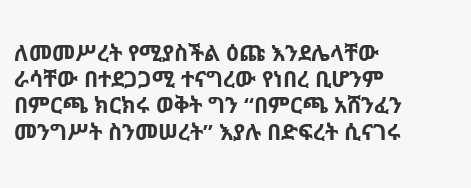ለመመሥረት የሚያስችል ዕጩ እንደሌላቸው ራሳቸው በተደጋጋሚ ተናግረው የነበረ ቢሆንም በምርጫ ክርክሩ ወቅት ግን “በምርጫ አሸንፈን መንግሥት ስንመሠረት” እያሉ በድፍረት ሲናገሩ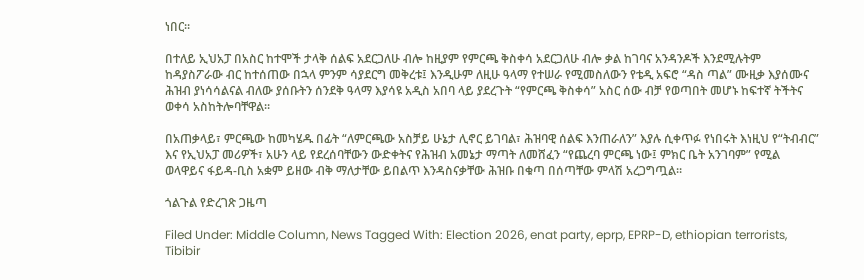ነበር።

በተለይ ኢህአፓ በአስር ከተሞች ታላቅ ሰልፍ አደርጋለሁ ብሎ ከዚያም የምርጫ ቅስቀሳ አደርጋለሁ ብሎ ቃል ከገባና አንዳንዶች እንደሚሉትም ከዳያስፖራው ብር ከተሰጠው በኋላ ምንም ሳያደርግ መቅረቱ፤ እንዲሁም ለዚሁ ዓላማ የተሠራ የሚመስለውን የቴዲ አፍሮ “ዳስ ጣል” ሙዚቃ እያሰሙና ሕዝብ ያነሳሳልናል ብለው ያሰቡትን ሰንደቅ ዓላማ እያሳዩ አዲስ አበባ ላይ ያደረጉት “የምርጫ ቅስቀሳ” አስር ሰው ብቻ የወጣበት መሆኑ ከፍተኛ ትችትና ወቀሳ አስከትሎባቸዋል።

በአጠቃላይ፣ ምርጫው ከመካሄዱ በፊት “ለምርጫው አስቻይ ሁኔታ ሊኖር ይገባል፣ ሕዝባዊ ሰልፍ እንጠራለን” እያሉ ሲቀጥፉ የነበሩት እነዚህ የ“ትብብር” እና የኢህአፓ መሪዎች፣ አሁን ላይ የደረሰባቸውን ውድቀትና የሕዝብ አመኔታ ማጣት ለመሸፈን “የጨረባ ምርጫ ነው፤ ምክር ቤት አንገባም” የሚል ወላዋይና ፋይዳ-ቢስ አቋም ይዘው ብቅ ማለታቸው ይበልጥ እንዳስናቃቸው ሕዝቡ በቁጣ በሰጣቸው ምላሽ አረጋግጧል።

ጎልጉል የድረገጽ ጋዜጣ

Filed Under: Middle Column, News Tagged With: Election 2026, enat party, eprp, EPRP-D, ethiopian terrorists, Tibibir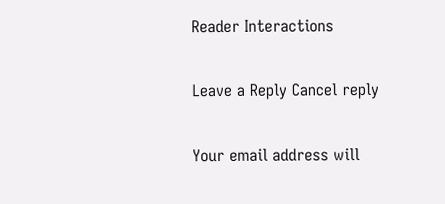Reader Interactions

Leave a Reply Cancel reply

Your email address will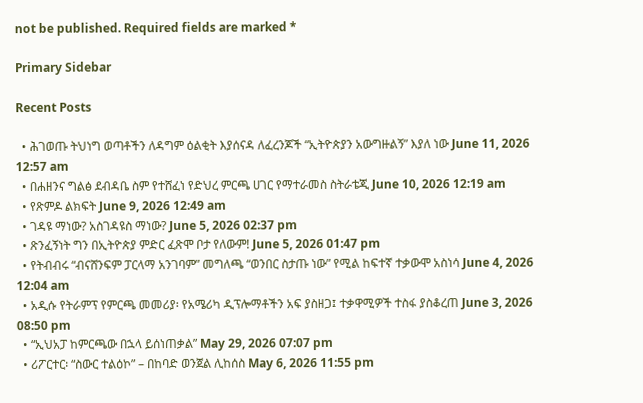not be published. Required fields are marked *

Primary Sidebar

Recent Posts

  • ሕገወጡ ትህነግ ወጣቶችን ለዳግም ዕልቂት እያሰናዳ ለፈረንጆች “ኢትዮጵያን አውግዙልኝ” እያለ ነው June 11, 2026 12:57 am
  • በሐዘንና ግልፅ ደብዳቤ ስም የተሸፈነ የድህረ ምርጫ ሀገር የማተራመስ ስትራቴጂ June 10, 2026 12:19 am
  • የጽምዶ ልክፍት June 9, 2026 12:49 am
  • ገዳዩ ማነው? አስገዳዩስ ማነው? June 5, 2026 02:37 pm
  • ጽንፈኝነት ግን በኢትዮጵያ ምድር ፈጽሞ ቦታ የለውም! June 5, 2026 01:47 pm
  • የትብብሩ “ብናሸንፍም ፓርላማ አንገባም” መግለጫ “ወንበር ስታጡ ነው” የሚል ከፍተኛ ተቃውሞ አስነሳ June 4, 2026 12:04 am
  • አዲሱ የትራምፕ የምርጫ መመሪያ፡ የአሜሪካ ዲፕሎማቶችን አፍ ያስዘጋ፤ ተቃዋሚዎች ተስፋ ያስቆረጠ June 3, 2026 08:50 pm
  • “ኢህአፓ ከምርጫው በኋላ ይሰነጠቃል” May 29, 2026 07:07 pm
  • ሪፖርተር፡ “ስውር ተልዕኮ” – በከባድ ወንጀል ሊከሰስ May 6, 2026 11:55 pm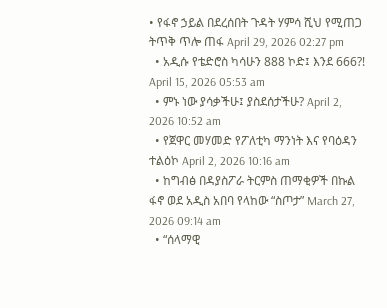• የፋኖ ኃይል በደረሰበት ጉዳት ሃምሳ ሺህ የሚጠጋ ትጥቅ ጥሎ ጠፋ April 29, 2026 02:27 pm
  • አዲሱ የቴድሮስ ካሳሁን 888 ኮድ፤ እንደ 666?! April 15, 2026 05:53 am
  • ምኑ ነው ያሳቃችሁ፤ ያስደሰታችሁ? April 2, 2026 10:52 am
  • የጀዋር መሃመድ የፖለቲካ ማንነት እና የባዕዳን ተልዕኮ April 2, 2026 10:16 am
  • ከግብፅ በዳያስፖራ ትርምስ ጠማቂዎች በኩል ፋኖ ወደ አዲስ አበባ የላከው “ስጦታ” March 27, 2026 09:14 am
  • “ሰላማዊ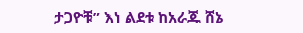ታጋዮቹ” እነ ልደቱ ከአራጁ ሸኔ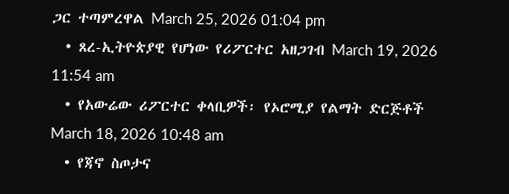ጋር ተጣምረዋል March 25, 2026 01:04 pm
  • ጸረ-ኢትዮጵያዊ የሆነው የሪፖርተር አዘጋገብ March 19, 2026 11:54 am
  • የአውሬው ሪፖርተር ቀላቢዎች፡ የኦሮሚያ የልማት ድርጅቶች March 18, 2026 10:48 am
  • የጃኖ ስጦታና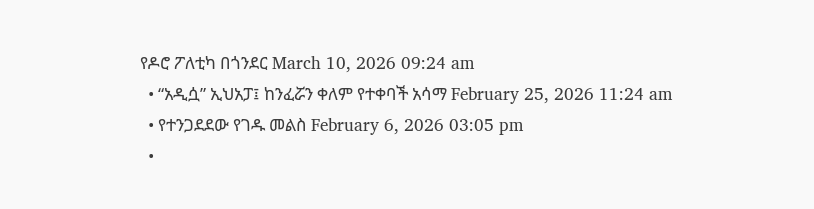የዶሮ ፖለቲካ በጎንደር March 10, 2026 09:24 am
  • “አዲሷ” ኢህአፓ፤ ከንፈሯን ቀለም የተቀባች አሳማ February 25, 2026 11:24 am
  • የተንጋደደው የገዱ መልስ February 6, 2026 03:05 pm
  •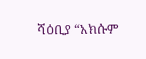ሻዕቢያ “አክሱም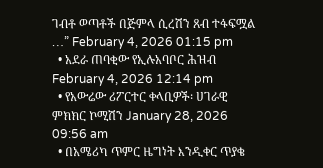ገብቶ ወጣቶች በጅምላ ሲረሽን ጸብ ተፋፍሟል …” February 4, 2026 01:15 pm
  • አደራ ጠባቂው የኢሉአባቦር ሕዝብ February 4, 2026 12:14 pm
  • የአውሬው ሪፖርተር ቀላቢዎች፡ ሀገራዊ ምክክር ኮሚሽን January 28, 2026 09:56 am
  • በአሜሪካ ጥምር ዜግነት እንዲቀር ጥያቄ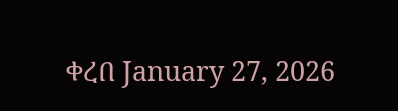ቀረበ January 27, 2026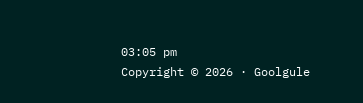03:05 pm
Copyright © 2026 · Goolgule